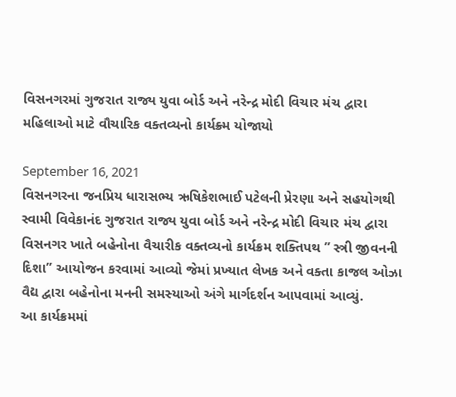વિસનગરમાં ગુજરાત રાજ્ય યુવા બોર્ડ અને નરેન્દ્ર મોદી વિચાર મંચ દ્વારા મહિલાઓ માટે વૌચારિક વક્તવ્યનો કાર્યક્ર્મ યોજાયો

September 16, 2021
વિસનગરના જનપ્રિય ધારાસભ્ય ઋષિકેશભાઈ પટેલની પ્રેરણા અને સહયોગથી સ્વામી વિવેકાનંદ ગુજરાત રાજ્ય યુવા બોર્ડ અને નરેન્દ્ર મોદી વિચાર મંચ દ્વારા વિસનગર ખાતે બહેનોના વૈચારીક વક્તવ્યનો કાર્યક્રમ શક્તિપથ ” સ્ત્રી જીવનની દિશા” આયોજન કરવામાં આવ્યો જેમાં પ્રખ્યાત લેખક અને વક્તા કાજલ ઓઝા વૈદ્ય દ્વારા બહેનોના મનની સમસ્યાઓ અંગે માર્ગદર્શન આપવામાં આવ્યું.
આ કાર્યક્રમમાં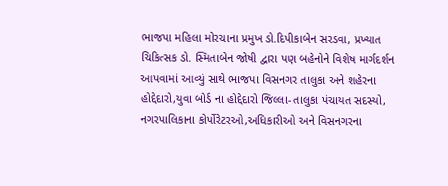ભાજપા મહિલા મોરચાના પ્રમુખ ડો.દિપીકાબેન સરડવા, પ્રખ્યાત ચિકિત્સક ડો. સ્મિતાબેન જોષી દ્વારા પણ બહેનોને વિશેષ માર્ગદર્શન આપવામાં આવ્યું સાથે ભાજપા વિસનગર તાલુકા અને શહેરના હોદ્દેદારો,યુવા બોર્ડ ના હોદ્દેદારો જિલ્લા-તાલુકા પંચાયત સદસ્યો, નગરપાલિકાના કોર્પોરેટરઓ,અધિકારીઓ અને વિસનગરના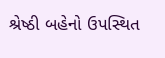શ્રેષ્ઠી બહેનો ઉપસ્થિત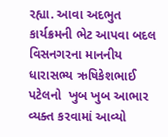રહ્યા. આવા અદભુત કાર્યક્રમની ભેટ આપવા બદલ વિસનગરના માનનીય ધારાસભ્ય ઋષિકેશભાઈ પટેલનો  ખુબ ખુબ આભાર વ્યક્ત કરવામાં આવ્યો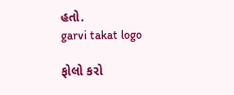હતો.
garvi takat logo

ફોલો કરો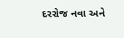દરરોજ નવા અને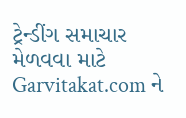ટ્રેન્ડીંગ સમાચાર મેળવવા માટે Garvitakat.com ને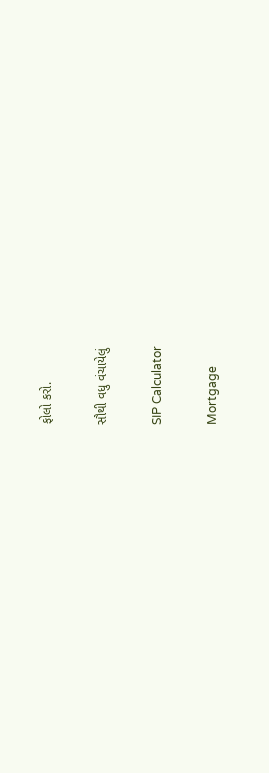ફોલો કરો.

સૌથી વધુ વંચાયેલું

SIP Calculator

Mortgage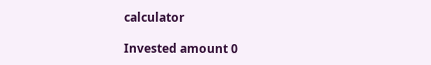calculator

Invested amount 0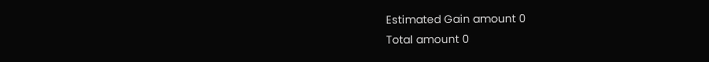Estimated Gain amount 0
Total amount 0